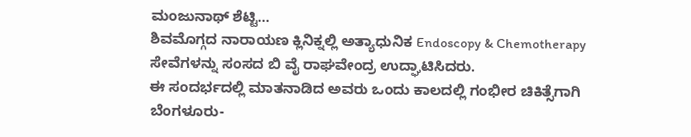ಮಂಜುನಾಥ್ ಶೆಟ್ಟಿ…
ಶಿವಮೊಗ್ಗದ ನಾರಾಯಣ ಕ್ಲಿನಿಕ್ನಲ್ಲಿ ಅತ್ಯಾಧುನಿಕ Endoscopy & Chemotherapy ಸೇವೆಗಳನ್ನು ಸಂಸದ ಬಿ ವೈ ರಾಘವೇಂದ್ರ ಉದ್ಘಾಟಿಸಿದರು.
ಈ ಸಂದರ್ಭದಲ್ಲಿ ಮಾತನಾಡಿದ ಅವರು ಒಂದು ಕಾಲದಲ್ಲಿ ಗಂಭೀರ ಚಿಕಿತ್ಸೆಗಾಗಿ ಬೆಂಗಳೂರು-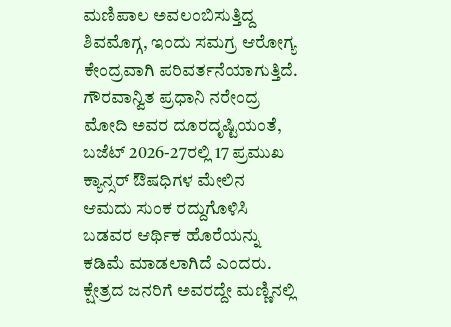ಮಣಿಪಾಲ ಅವಲಂಬಿಸುತ್ತಿದ್ದ ಶಿವಮೊಗ್ಗ, ಇಂದು ಸಮಗ್ರ ಆರೋಗ್ಯ ಕೇಂದ್ರವಾಗಿ ಪರಿವರ್ತನೆಯಾಗುತ್ತಿದೆ. ಗೌರವಾನ್ವಿತ ಪ್ರಧಾನಿ ನರೇಂದ್ರ ಮೋದಿ ಅವರ ದೂರದೃಷ್ಟಿಯಂತೆ, ಬಜೆಟ್ 2026-27ರಲ್ಲಿ 17 ಪ್ರಮುಖ ಕ್ಯಾನ್ಸರ್ ಔಷಧಿಗಳ ಮೇಲಿನ ಆಮದು ಸುಂಕ ರದ್ದುಗೊಳಿಸಿ ಬಡವರ ಆರ್ಥಿಕ ಹೊರೆಯನ್ನು ಕಡಿಮೆ ಮಾಡಲಾಗಿದೆ ಎಂದರು.
ಕ್ಷೇತ್ರದ ಜನರಿಗೆ ಅವರದ್ದೇ ಮಣ್ಣಿನಲ್ಲಿ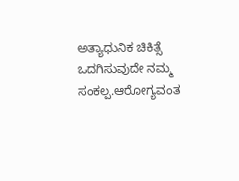ಅತ್ಯಾಧುನಿಕ ಚಿಕಿತ್ಸೆ ಒದಗಿಸುವುದೇ ನಮ್ಮ ಸಂಕಲ್ಪ.ಆರೋಗ್ಯವಂತ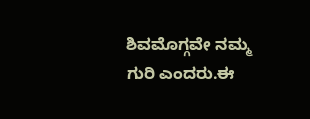ಶಿವಮೊಗ್ಗವೇ ನಮ್ಮ ಗುರಿ ಎಂದರು.ಈ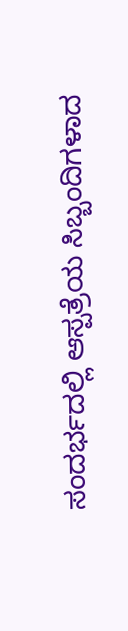ಸಂದರ್ಭದಲ್ಲಿ ಆಸ್ಪತ್ರೆಯ ಸಿಬ್ಬಂದಿಗಳಾದ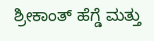ಶ್ರೀಕಾಂತ್ ಹೆಗ್ಡೆ ಮತ್ತು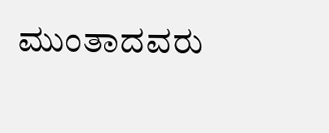ಮುಂತಾದವರು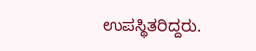ಉಪಸ್ಥಿತರಿದ್ದರು.